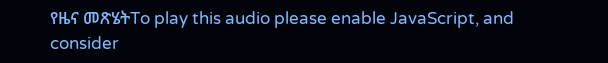የዜና መጽሄትTo play this audio please enable JavaScript, and consider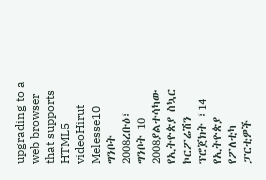upgrading to a web browser that supports HTML5 videoHirut Melesse10 ግንቦት 2008ረቡዕ፣ ግንቦት 10 2008ያልተሳካው የኢትዮጵያ ስኳር ኮርፖሬሽን ፕሮጀክት ፣14 የኢትዮጵያ የፖለቲካ ፓርቲዎች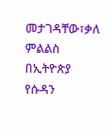መታገዳቸው፣ቃለ ምልልስ በኢትዮጵያ የሱዳን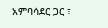አምባሳደር ጋር ፣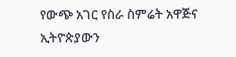የውጭ አገር የስራ ስምሬት አዋጅና ኢትዮጵያውን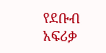የደቡብ አፍሪቃ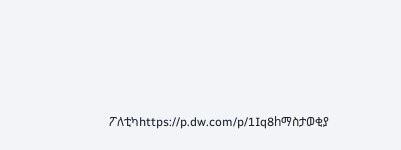ፖለቲካhttps://p.dw.com/p/1Iq8hማስታወቂያ